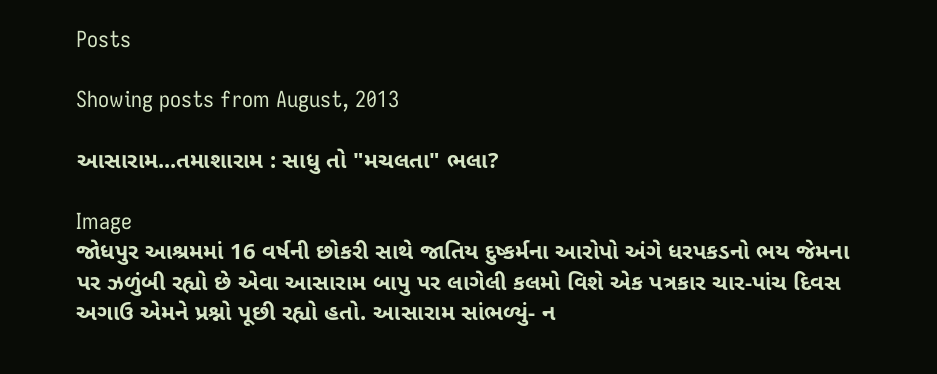Posts

Showing posts from August, 2013

આસારામ...તમાશારામ : સાધુ તો "મચલતા" ભલા?

Image
જોધપુર આશ્રમમાં 16 વર્ષની છોકરી સાથે જાતિય દુષ્કર્મના આરોપો અંગે ધરપકડનો ભય જેમના પર ઝળુંબી રહ્યો છે એવા આસારામ બાપુ પર લાગેલી કલમો વિશે એક પત્રકાર ચાર-પાંચ દિવસ અગાઉ એમને પ્રશ્નો પૂછી રહ્યો હતો. આસારામ સાંભળ્યું- ન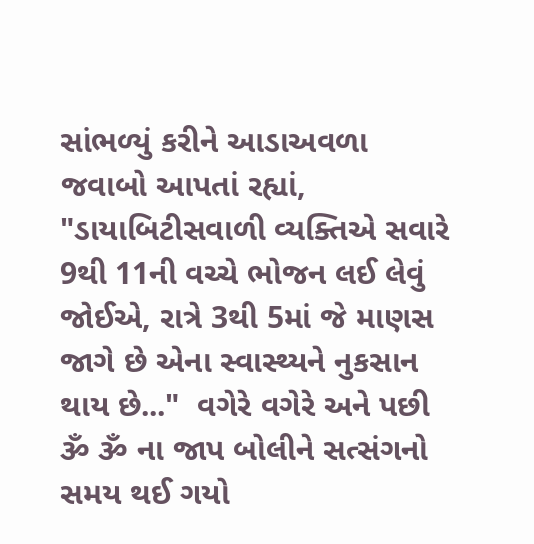સાંભળ્યું કરીને આડાઅવળા જવાબો આપતાં રહ્યાં, "ડાયાબિટીસવાળી વ્યક્તિએ સવારે 9થી 11ની વચ્ચે ભોજન લઈ લેવું જોઈએ, રાત્રે 3થી 5માં જે માણસ જાગે છે એના સ્વાસ્થ્યને નુકસાન થાય છે..."  વગેરે વગેરે અને પછી ૐ ૐ ના જાપ બોલીને સત્સંગનો સમય થઈ ગયો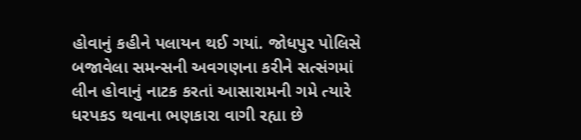હોવાનું કહીને પલાયન થઈ ગયાં. જોધપુર પોલિસે બજાવેલા સમન્સની અવગણના કરીને સત્સંગમાં લીન હોવાનું નાટક કરતાં આસારામની ગમે ત્યારે ધરપકડ થવાના ભણકારા વાગી રહ્યા છે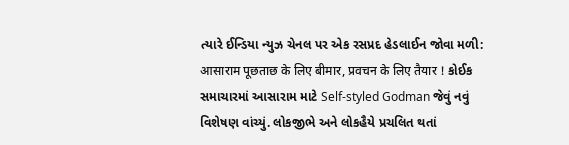ત્યારે ઈન્ડિયા ન્યુઝ ચેનલ પર એક રસપ્રદ હેડલાઈન જોવા મળી: आसाराम पूछताछ के लिए बीमार, प्रवचन के लिए तैयार ! કોઈક સમાચારમાં આસારામ માટે Self-styled Godman જેવું નવું વિશેષણ વાંચ્યું. લોકજીભે અને લોકહૈયે પ્રચલિત થતાં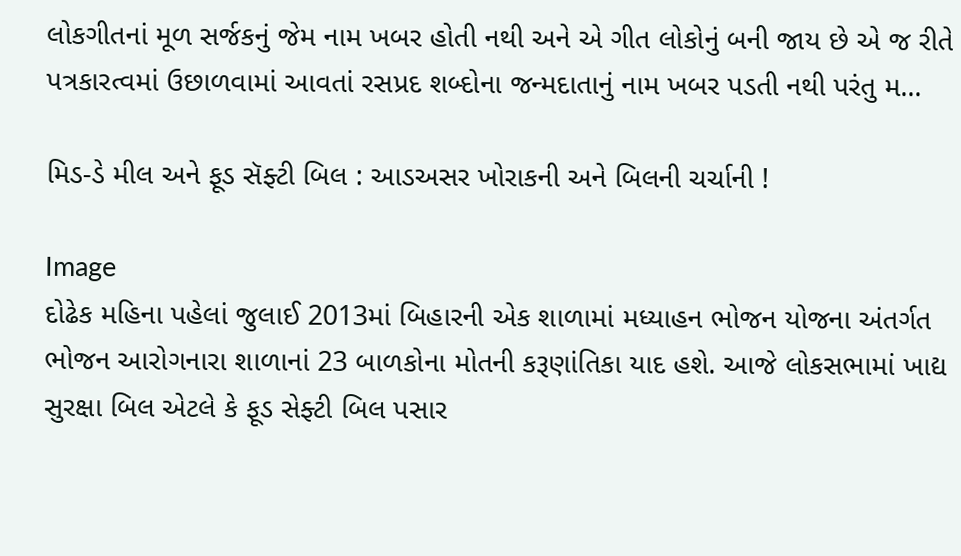લોકગીતનાં મૂળ સર્જકનું જેમ નામ ખબર હોતી નથી અને એ ગીત લોકોનું બની જાય છે એ જ રીતે પત્રકારત્વમાં ઉછાળવામાં આવતાં રસપ્રદ શબ્દોના જન્મદાતાનું નામ ખબર પડતી નથી પરંતુ મ...

મિડ-ડે મીલ અને ફૂડ સૅફ્ટી બિલ : આડઅસર ખોરાકની અને બિલની ચર્ચાની !

Image
દોઢેક મહિના પહેલાં જુલાઈ 2013માં બિહારની એક શાળામાં મધ્યાહન ભોજન યોજના અંતર્ગત ભોજન આરોગનારા શાળાનાં 23 બાળકોના મોતની કરૂણાંતિકા યાદ હશે. આજે લોકસભામાં ખાદ્ય સુરક્ષા બિલ એટલે કે ફૂડ સેફ્ટી બિલ પસાર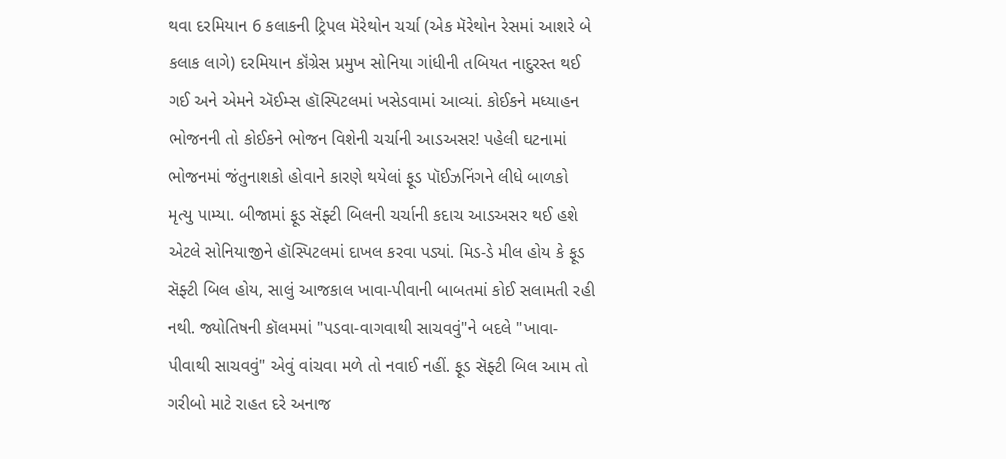થવા દરમિયાન 6 કલાકની ટ્રિપલ મૅરેથોન ચર્ચા (એક મૅરેથોન રેસમાં આશરે બે કલાક લાગે) દરમિયાન કૉંગ્રેસ પ્રમુખ સોનિયા ગાંધીની તબિયત નાદુરસ્ત થઈ ગઈ અને એમને ઍઈમ્સ હૉસ્પિટલમાં ખસેડવામાં આવ્યાં. કોઈકને મધ્યાહન ભોજનની તો કોઈકને ભોજન વિશેની ચર્ચાની આડઅસર! પહેલી ઘટનામાં ભોજનમાં જંતુનાશકો હોવાને કારણે થયેલાં ફૂડ પૉઈઝનિંગને લીધે બાળકો મૃત્યુ પામ્યા. બીજામાં ફૂડ સૅફ્ટી બિલની ચર્ચાની કદાચ આડઅસર થઈ હશે એટલે સોનિયાજીને હૉસ્પિટલમાં દાખલ કરવા પડ્યાં. મિડ-ડે મીલ હોય કે ફૂડ સૅફ્ટી બિલ હોય, સાલું આજકાલ ખાવા-પીવાની બાબતમાં કોઈ સલામતી રહી નથી. જ્યોતિષની કૉલમમાં "પડવા-વાગવાથી સાચવવું"ને બદલે "ખાવા-પીવાથી સાચવવું" એવું વાંચવા મળે તો નવાઈ નહીં. ફૂડ સૅફ્ટી બિલ આમ તો ગરીબો માટે રાહત દરે અનાજ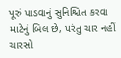પૂરું પાડવાનું સુનિશ્ચિત કરવા માટેનું બિલ છે, પરંતુ ચાર નહીં ચારસો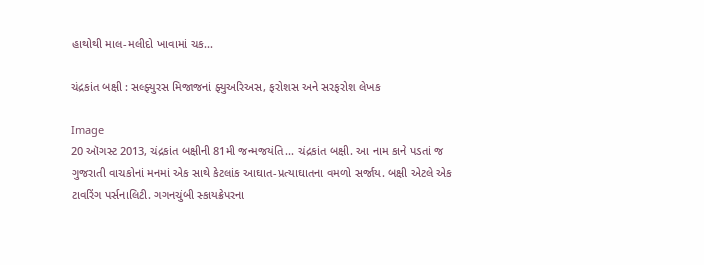હાથોથી માલ-મલીદો ખાવામાં ચક...

ચંદ્રકાંત બક્ષી : સલ્ફ્યુરસ મિજાજનાં ફ્યુઅરિઅસ, ફરોશસ અને સરફરોશ લેખક

Image
20 ઑગસ્ટ 2013, ચંદ્રકાંત બક્ષીની 81મી જન્મજયંતિ... ચંદ્રકાંત બક્ષી. આ નામ કાને પડતાં જ ગુજરાતી વાચકોનાં મનમાં એક સાથે કેટલાંક આઘાત-પ્રત્યાઘાતના વમળો સર્જાય. બક્ષી એટલે એક ટાવરિંગ પર્સનાલિટી. ગગનચુંબી સ્કાયક્રેપરના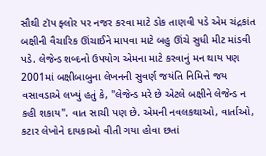સૌથી ટૉપ ફ્લોર પર નજર કરવા માટે ડોક તાણવી પડે એમ ચંદ્રકાંત બક્ષીની વૈચારિક ઊંચાઈને માપવા માટે બહુ ઊંચે સુધી મીટ માંડવી પડે. લેજેન્ડ શબ્દનો ઉપયોગ એમના માટે કરવાનું મન થાય પણ 2001માં બક્ષીબાબુના લેખનની સુવર્ણ જયંતિ નિમિત્તે જય વસાવડાએ લખ્યું હતું કે, "લેજેન્ડ મરે છે એટલે બક્ષીને લેજેન્ડ ન કહી શકાય". વાત સાચી પણ છે. એમની નવલકથાઓ, વાર્તાઓ, કટાર લેખોને દાયકાઓ વીતી ગયા હોવા છતાં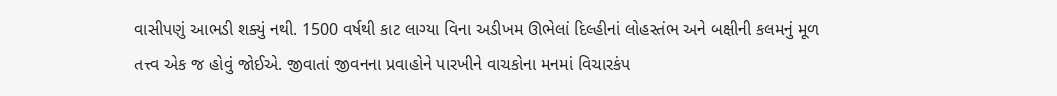વાસીપણું આભડી શક્યું નથી. 1500 વર્ષથી કાટ લાગ્યા વિના અડીખમ ઊભેલાં દિલ્હીનાં લોહસ્તંભ અને બક્ષીની કલમનું મૂળ તત્ત્વ એક જ હોવું જોઈએ. જીવાતાં જીવનના પ્રવાહોને પારખીને વાચકોના મનમાં વિચારકંપ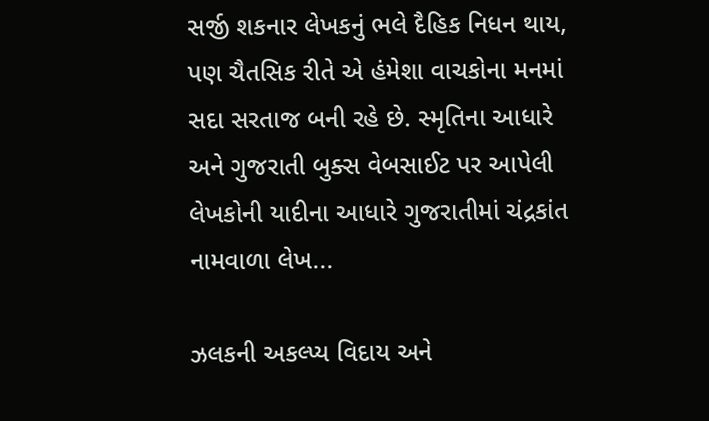સર્જી શકનાર લેખકનું ભલે દૈહિક નિધન થાય, પણ ચૈતસિક રીતે એ હંમેશા વાચકોના મનમાં સદા સરતાજ બની રહે છે. સ્મૃતિના આધારે અને ગુજરાતી બુક્સ વેબસાઈટ પર આપેલી લેખકોની યાદીના આધારે ગુજરાતીમાં ચંદ્રકાંત નામવાળા લેખ...

ઝલકની અકલ્પ્ય વિદાય અને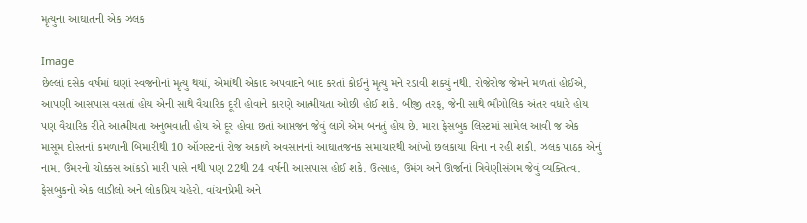મૃત્યુના આઘાતની એક ઝલક

Image
છેલ્લાં દસેક વર્ષમાં ઘણાં સ્વજનોનાં મૃત્યુ થયાં, એમાંથી એકાદ અપવાદને બાદ કરતાં કોઈનું મૃત્યુ મને રડાવી શક્યું નથી. રોજેરોજ જેમને મળતાં હોઈએ, આપણી આસપાસ વસતાં હોય એની સાથે વૈચારિક દૂરી હોવાને કારણે આત્મીયતા ઓછી હોઈ શકે. બીજી તરફ, જેની સાથે ભૌગોલિક અંતર વધારે હોય પણ વૈચારિક રીતે આત્મીયતા અનુભવાતી હોય એ દૂર હોવા છતાં આપ્તજન જેવું લાગે એમ બનતું હોય છે. મારા ફેસબુક લિસ્ટમાં સામેલ આવી જ એક માસૂમ દોસ્તનાં કમળાની બિમારીથી 10 ઑગસ્ટનાં રોજ અકાળે અવસાનનાં આઘાતજનક સમાચારથી આંખો છલકાયા વિના ન રહી શકી. ઝલક પાઠક એનું નામ. ઉંમરનો ચોક્કસ આંકડો મારી પાસે નથી પણ 22થી 24 વર્ષની આસપાસ હોઈ શકે. ઉત્સાહ, ઉમંગ અને ઊર્જાનાં ત્રિવેણીસંગમ જેવું વ્યક્તિત્વ. ફેસબુકનો એક લાડીલો અને લોકપ્રિય ચહેરો. વાંચનપ્રેમી અને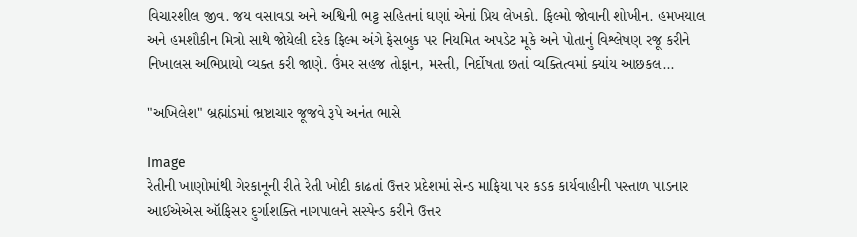વિચારશીલ જીવ. જય વસાવડા અને અશ્વિની ભટ્ટ સહિતનાં ઘણાં એનાં પ્રિય લેખકો. ફિલ્મો જોવાની શોખીન. હમખયાલ અને હમશૌકીન મિત્રો સાથે જોયેલી દરેક ફિલ્મ અંગે ફેસબુક પર નિયમિત અપડેટ મૂકે અને પોતાનું વિશ્લેષણ રજૂ કરીને નિખાલસ અભિપ્રાયો વ્યક્ત કરી જાણે. ઉંમર સહજ તોફાન, મસ્તી, નિર્દોષતા છતાં વ્યક્તિત્વમાં ક્યાંય આછકલ...

"અખિલેશ" બ્રહ્માંડમાં ભ્રષ્ટાચાર જૂજવે રૂપે અનંત ભાસે

Image
રેતીની ખાણોમાંથી ગેરકાનૂની રીતે રેતી ખોદી કાઢતાં ઉત્તર પ્રદેશમાં સેન્ડ માફિયા પર કડક કાર્યવાહીની પસ્તાળ પાડનાર આઈએએસ ઑફિસર દુર્ગાશક્તિ નાગપાલને સસ્પેન્ડ કરીને ઉત્તર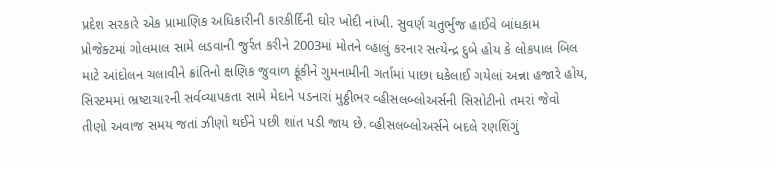પ્રદેશ સરકારે એક પ્રામાણિક અધિકારીની કારકીર્દિની ઘોર ખોદી નાંખી. સુવર્ણ ચતુર્ભુજ હાઈવે બાંધકામ પ્રોજેક્ટમાં ગોલમાલ સામે લડવાની જુર્રત કરીને 2003માં મોતને વ્હાલું કરનાર સત્યેન્દ્ર દુબે હોય કે લોકપાલ બિલ માટે આંદોલન ચલાવીને ક્રાંતિનો ક્ષણિક જુવાળ ફૂંકીને ગુમનામીની ગર્તામાં પાછા ધકેલાઈ ગયેલાં અન્ના હજારે હોય, સિસ્ટમમાં ભ્રષ્ટાચારની સર્વવ્યાપકતા સામે મેદાને પડનારાં મુઠ્ઠીભર વ્હીસલબ્લોઅર્સની સિસોટીનો તમરાં જેવો તીણો અવાજ સમય જતાં ઝીણો થઈને પછી શાંત પડી જાય છે. વ્હીસલબ્લોઅર્સને બદલે રણશિંગું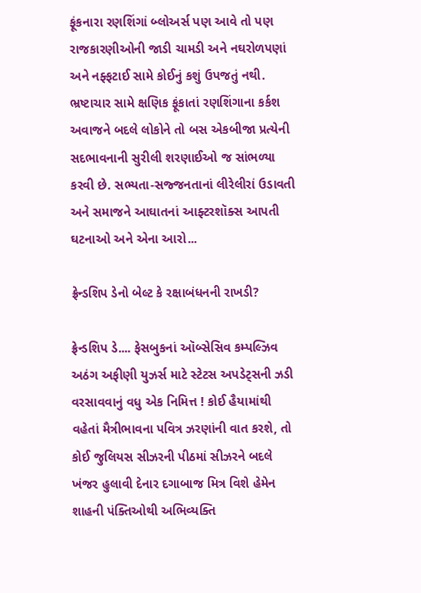ફૂંકનારા રણશિંગાં બ્લોઅર્સ પણ આવે તો પણ રાજકારણીઓની જાડી ચામડી અને નઘરોળપણાં અને નફ્ફટાઈ સામે કોઈનું કશું ઉપજતું નથી. ભ્રષ્ટાચાર સામે ક્ષણિક ફૂંકાતાં રણશિંગાના કર્કશ અવાજને બદલે લોકોને તો બસ એકબીજા પ્રત્યેની સદભાવનાની સુરીલી શરણાઈઓ જ સાંભળ્યા કરવી છે. સભ્યતા-સજ્જનતાનાં લીરેલીરાં ઉડાવતી અને સમાજને આઘાતનાં આફ્ટરશૉક્સ આપતી ઘટનાઓ અને એના આરો...

ફ્રેન્ડશિપ ડેનો બેલ્ટ કે રક્ષાબંધનની રાખડી?

ફ્રેન્ડશિપ ડે.... ફેસબુકનાં ઑબ્સેસિવ કમ્પલ્ઝિવ અઠંગ અફીણી યુઝર્સ માટે સ્ટેટસ અપડેટ્સની ઝડી વરસાવવાનું વધુ એક નિમિત્ત ! કોઈ હૈયામાંથી વહેતાં મૈત્રીભાવના પવિત્ર ઝરણાંની વાત કરશે, તો કોઈ જુલિયસ સીઝરની પીઠમાં સીઝરને બદલે ખંજર હુલાવી દેનાર દગાબાજ મિત્ર વિશે હેમેન શાહની પંક્તિઓથી અભિવ્યક્તિ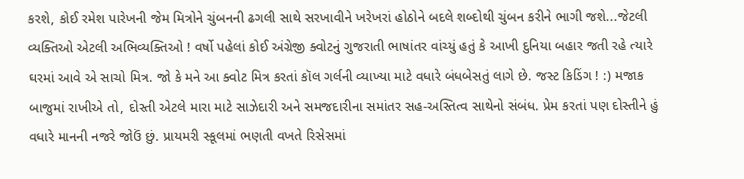કરશે, કોઈ રમેશ પારેખની જેમ મિત્રોને ચુંબનની ઢગલી સાથે સરખાવીને ખરેખરાં હોઠોને બદલે શબ્દોથી ચુંબન કરીને ભાગી જશે...જેટલી વ્યક્તિઓ એટલી અભિવ્યક્તિઓ ! વર્ષો પહેલાં કોઈ અંગ્રેજી ક્વોટનું ગુજરાતી ભાષાંતર વાંચ્યું હતું કે આખી દુનિયા બહાર જતી રહે ત્યારે ઘરમાં આવે એ સાચો મિત્ર. જો કે મને આ ક્વોટ મિત્ર કરતાં કૉલ ગર્લની વ્યાખ્યા માટે વધારે બંધબેસતું લાગે છે. જસ્ટ કિડિંગ ! :) મજાક બાજુમાં રાખીએ તો, દોસ્તી એટલે મારા માટે સાઝેદારી અને સમજદારીના સમાંતર સહ-અસ્તિત્વ સાથેનો સંબંધ. પ્રેમ કરતાં પણ દોસ્તીને હું વધારે માનની નજરે જોઉં છું. પ્રાયમરી સ્કૂલમાં ભણતી વખતે રિસેસમાં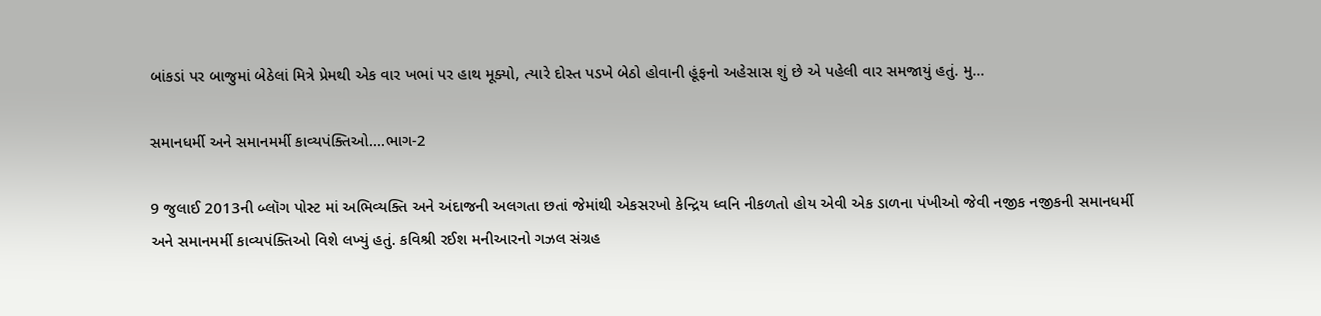બાંકડાં પર બાજુમાં બેઠેલાં મિત્રે પ્રેમથી એક વાર ખભાં પર હાથ મૂક્યો, ત્યારે દોસ્ત પડખે બેઠો હોવાની હૂંફનો અહેસાસ શું છે એ પહેલી વાર સમજાયું હતું. મુ...

સમાનધર્મી અને સમાનમર્મી કાવ્યપંક્તિઓ....ભાગ-2

9 જુલાઈ 2013ની બ્લૉગ પોસ્ટ માં અભિવ્યક્તિ અને અંદાજની અલગતા છતાં જેમાંથી એકસરખો કેન્દ્રિય ધ્વનિ નીકળતો હોય એવી એક ડાળના પંખીઓ જેવી નજીક નજીકની સમાનધર્મી અને સમાનમર્મી કાવ્યપંક્તિઓ વિશે લખ્યું હતું. કવિશ્રી રઈશ મનીઆરનો ગઝલ સંગ્રહ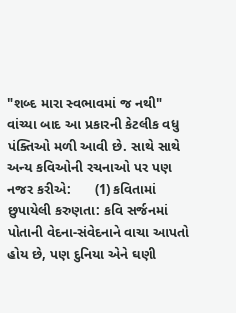"શબ્દ મારા સ્વભાવમાં જ નથી" વાંચ્યા બાદ આ પ્રકારની કેટલીક વધુ પંક્તિઓ મળી આવી છે. સાથે સાથે અન્ય કવિઓની રચનાઓ પર પણ નજર કરીએ:      (1) કવિતામાં છુપાયેલી કરુણતા: કવિ સર્જનમાં પોતાની વેદના-સંવેદનાને વાચા આપતો હોય છે, પણ દુનિયા એને ઘણી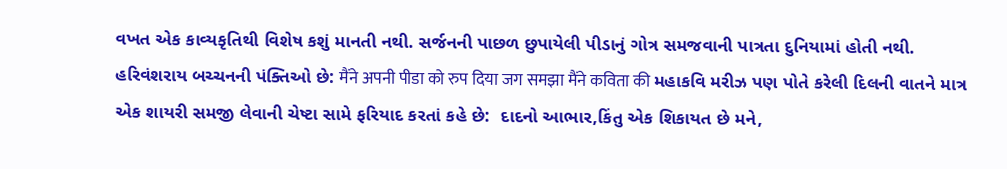વખત એક કાવ્યકૃતિથી વિશેષ કશું માનતી નથી. સર્જનની પાછળ છુપાયેલી પીડાનું ગોત્ર સમજવાની પાત્રતા દુનિયામાં હોતી નથી. હરિવંશરાય બચ્ચનની પંક્તિઓ છે: मैंने अपनी पीडा को रुप दिया जग समझा मैंने कविता की મહાકવિ મરીઝ પણ પોતે કરેલી દિલની વાતને માત્ર એક શાયરી સમજી લેવાની ચેષ્ટા સામે ફરિયાદ કરતાં કહે છે:  દાદનો આભાર,કિંતુ એક શિકાયત છે મને,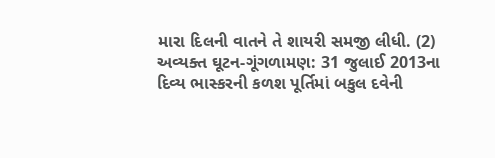મારા દિલની વાતને તે શાયરી સમજી લીધી. (2)  અવ્યક્ત ઘૂટન-ગૂંગળામણ: 31 જુલાઈ 2013ના દિવ્ય ભાસ્કરની કળશ પૂર્તિમાં બકુલ દવેની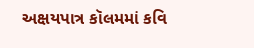અક્ષયપાત્ર કૉલમમાં કવિ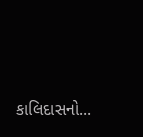કાલિદાસનો...